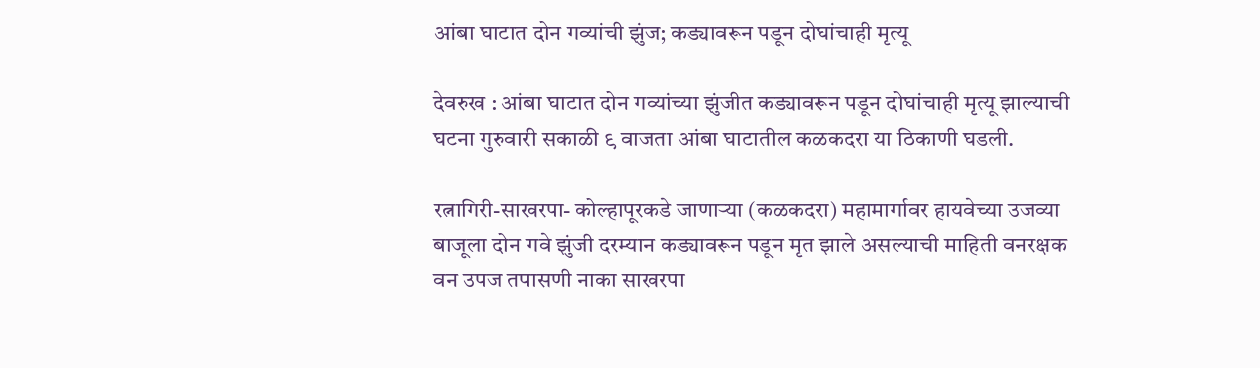आंबा घाटात दोन गव्यांची झुंज; कड्यावरून पडून दोघांचाही मृत्यू

देवरुख : आंबा घाटात दोन गव्यांच्या झुंजीत कड्यावरून पडून दोघांचाही मृत्यू झाल्याची घटना गुरुवारी सकाळी ९ वाजता आंबा घाटातील कळकदरा या ठिकाणी घडली.

रत्नागिरी-साखरपा- कोल्हापूरकडे जाणाऱ्या (कळकदरा) महामार्गावर हायवेच्या उजव्या बाजूला दोन गवे झुंजी दरम्यान कड्यावरून पडून मृत झाले असल्याची माहिती वनरक्षक वन उपज तपासणी नाका साखरपा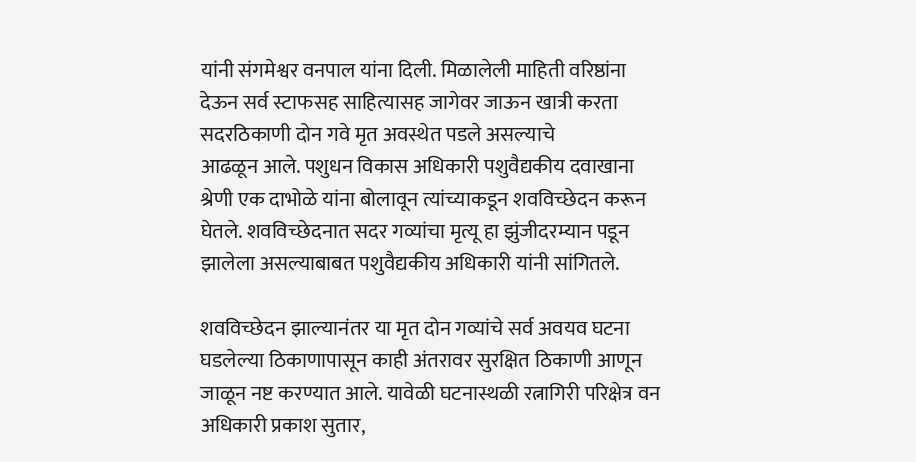यांनी संगमेश्वर वनपाल यांना दिली. मिळालेली माहिती वरिष्ठांना देऊन सर्व स्टाफसह साहित्यासह जागेवर जाऊन खात्री करता सदरठिकाणी दोन गवे मृत अवस्थेत पडले असल्याचे
आढळून आले. पशुधन विकास अधिकारी पशुवैद्यकीय दवाखाना श्रेणी एक दाभोळे यांना बोलावून त्यांच्याकडून शवविच्छेदन करून घेतले. शवविच्छेदनात सदर गव्यांचा मृत्यू हा झुंजीदरम्यान पडून झालेला असल्याबाबत पशुवैद्यकीय अधिकारी यांनी सांगितले.

शवविच्छेदन झाल्यानंतर या मृत दोन गव्यांचे सर्व अवयव घटना घडलेल्या ठिकाणापासून काही अंतरावर सुरक्षित ठिकाणी आणून जाळून नष्ट करण्यात आले. यावेळी घटनास्थळी रत्नागिरी परिक्षेत्र वन अधिकारी प्रकाश सुतार,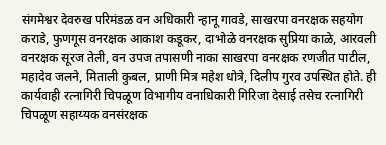संगमेश्वर देवरुख परिमंडळ वन अधिकारी न्हानू गावडे, साखरपा वनरक्षक सहयोग कराडे, फुणगूस वनरक्षक आकाश कडूकर, दाभोळे वनरक्षक सुप्रिया काळे, आरवली वनरक्षक सूरज तेली, वन उपज तपासणी नाका साखरपा वनरक्षक रणजीत पाटील, महादेव जलने, मिताली कुबल, प्राणी मित्र महेश धोत्रे, दिलीप गुरव उपस्थित होते. ही कार्यवाही रत्नागिरी चिपळूण विभागीय वनाधिकारी गिरिजा देसाई तसेच रत्नागिरी चिपळूण सहाय्यक वनसंरक्षक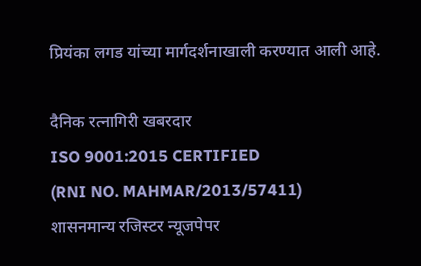प्रियंका लगड यांच्या मार्गदर्शनाखाली करण्यात आली आहे.

दैनिक रत्नागिरी खबरदार
ISO 9001:2015 CERTIFIED
(RNI NO. MAHMAR/2013/57411)
शासनमान्य रजिस्टर न्यूजपेपर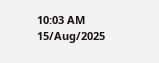10:03 AM 15/Aug/2025